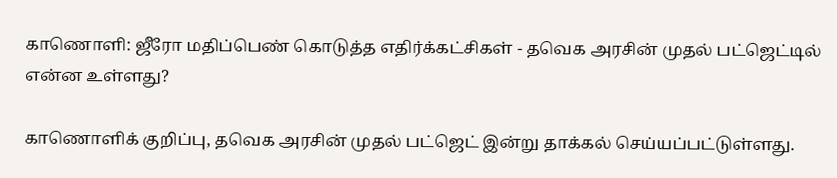காணொளி: ஜீரோ மதிப்பெண் கொடுத்த எதிர்க்கட்சிகள் - தவெக அரசின் முதல் பட்ஜெட்டில் என்ன உள்ளது?

காணொளிக் குறிப்பு, தவெக அரசின் முதல் பட்ஜெட் இன்று தாக்கல் செய்யப்பட்டுள்ளது.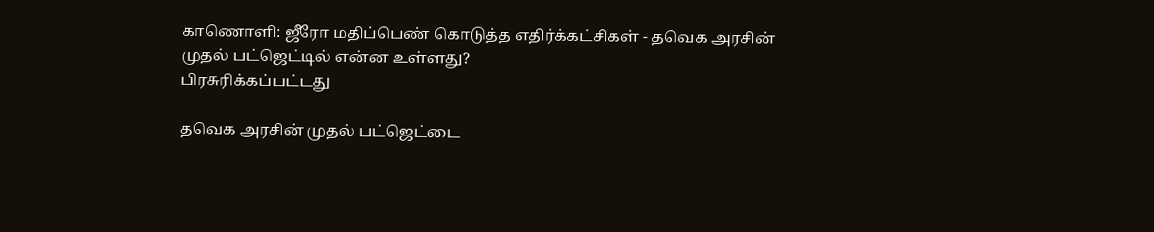காணொளி: ஜீரோ மதிப்பெண் கொடுத்த எதிர்க்கட்சிகள் - தவெக அரசின் முதல் பட்ஜெட்டில் என்ன உள்ளது?
பிரசுரிக்கப்பட்டது

தவெக அரசின் முதல் பட்ஜெட்டை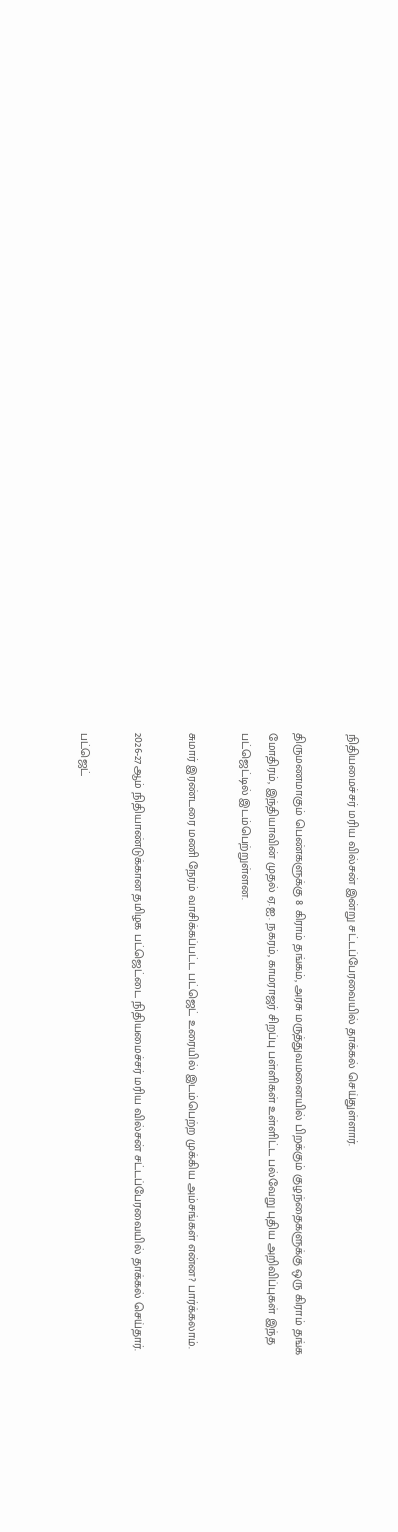நிதியமைச்சர் மரிய வில்சன் இன்று சட்டப்பேரவையில் தாக்கல் செய்துள்ளார்.

திருமணமாகும் பெண்களுக்கு 8 கிராம் தங்கம், அரசு மருத்துவமனையில் பிறக்கும் குழந்தைகளுக்கு ஒரு கிராம் தங்க மோதிரம், இந்தியாவின் முதல் ஏ.ஐ. நகரம், காமராஜர் சிறப்பு பள்ளிகள் உள்ளிட்ட பல்வேறு புதிய அறிவிப்புகள் இந்த பட்ஜெட்டில் இடம்பெற்றுள்ளன.

சுமார் இரண்டரை மணி நேரம் வாசிக்கப்பட்ட பட்ஜெட் உரையில் இடம்பெற்ற முக்கிய அம்சங்கள் என்ன? பார்க்கலாம்.

2026-27ஆம் நிதியாண்டுக்கான தமிழக பட்ஜெட்டை நிதியமைச்சர் மரிய வில்சன் சட்டப்பேரவையில் தாக்கல் செய்தார்.

பட்ஜெட்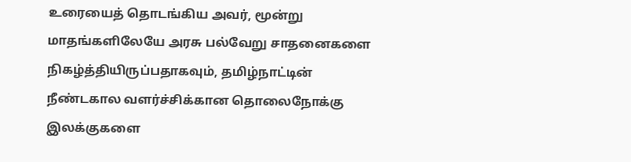உரையைத் தொடங்கிய அவர், மூன்று மாதங்களிலேயே அரசு பல்வேறு சாதனைகளை நிகழ்த்தியிருப்பதாகவும், தமிழ்நாட்டின் நீண்டகால வளர்ச்சிக்கான தொலைநோக்கு இலக்குகளை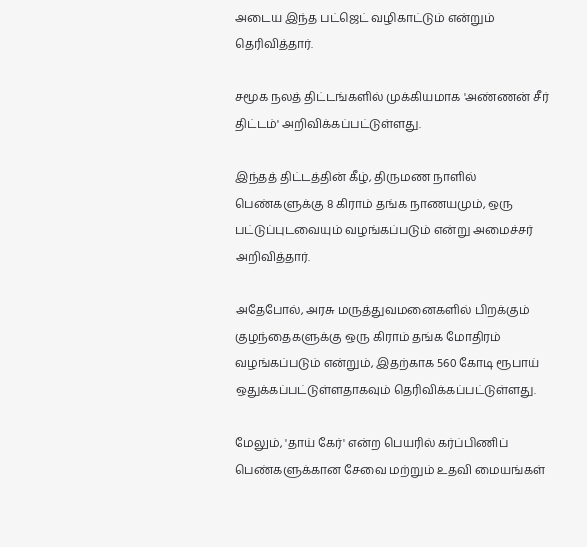அடைய இந்த பட்ஜெட் வழிகாட்டும் என்றும் தெரிவித்தார்.

சமூக நலத் திட்டங்களில் முக்கியமாக 'அண்ணன் சீர் திட்டம்' அறிவிக்கப்பட்டுள்ளது.

இந்தத் திட்டத்தின் கீழ், திருமண நாளில் பெண்களுக்கு 8 கிராம் தங்க நாணயமும், ஒரு பட்டுப்புடவையும் வழங்கப்படும் என்று அமைச்சர் அறிவித்தார்.

அதேபோல், அரசு மருத்துவமனைகளில் பிறக்கும் குழந்தைகளுக்கு ஒரு கிராம் தங்க மோதிரம் வழங்கப்படும் என்றும், இதற்காக 560 கோடி ரூபாய் ஒதுக்கப்பட்டுள்ளதாகவும் தெரிவிக்கப்பட்டுள்ளது.

மேலும், 'தாய் கேர்' என்ற பெயரில் கர்ப்பிணிப் பெண்களுக்கான சேவை மற்றும் உதவி மையங்கள்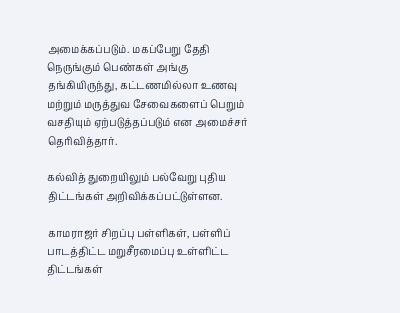அமைக்கப்படும். மகப்பேறு தேதி நெருங்கும் பெண்கள் அங்கு தங்கியிருந்து, கட்டணமில்லா உணவு மற்றும் மருத்துவ சேவைகளைப் பெறும் வசதியும் ஏற்படுத்தப்படும் என அமைச்சர் தெரிவித்தார்.

கல்வித் துறையிலும் பல்வேறு புதிய திட்டங்கள் அறிவிக்கப்பட்டுள்ளன.

காமராஜர் சிறப்பு பள்ளிகள், பள்ளிப் பாடத்திட்ட மறுசீரமைப்பு உள்ளிட்ட திட்டங்கள்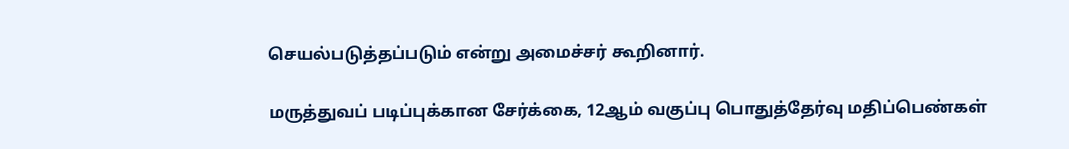செயல்படுத்தப்படும் என்று அமைச்சர் கூறினார்.

மருத்துவப் படிப்புக்கான சேர்க்கை, 12ஆம் வகுப்பு பொதுத்தேர்வு மதிப்பெண்கள்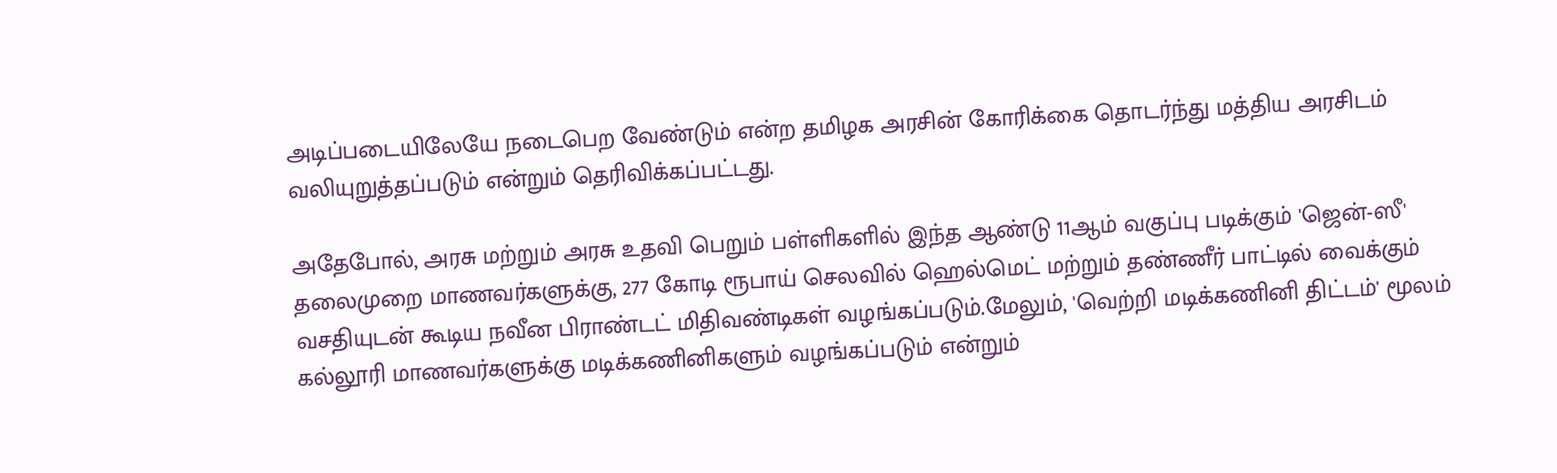அடிப்படையிலேயே நடைபெற வேண்டும் என்ற தமிழக அரசின் கோரிக்கை தொடர்ந்து மத்திய அரசிடம் வலியுறுத்தப்படும் என்றும் தெரிவிக்கப்பட்டது.

அதேபோல், அரசு மற்றும் அரசு உதவி பெறும் பள்ளிகளில் இந்த ஆண்டு 11ஆம் வகுப்பு படிக்கும் 'ஜென்-ஸீ' தலைமுறை மாணவர்களுக்கு, 277 கோடி ரூபாய் செலவில் ஹெல்மெட் மற்றும் தண்ணீர் பாட்டில் வைக்கும் வசதியுடன் கூடிய நவீன பிராண்டட் மிதிவண்டிகள் வழங்கப்படும்.மேலும், 'வெற்றி மடிக்கணினி திட்டம்' மூலம் கல்லூரி மாணவர்களுக்கு மடிக்கணினிகளும் வழங்கப்படும் என்றும்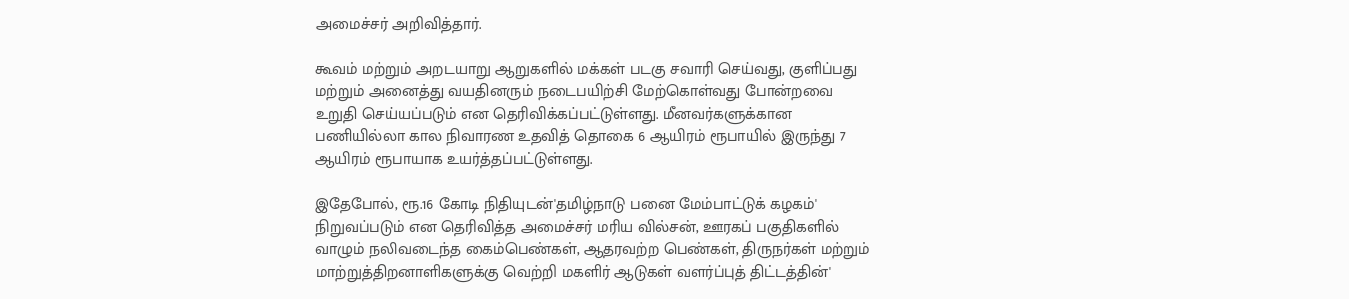அமைச்சர் அறிவித்தார்.

கூவம் மற்றும் அறடயாறு ஆறுகளில் மக்கள் படகு சவாரி செய்வது, குளிப்பது மற்றும் அனைத்து வயதினரும் நடைபயிற்சி மேற்கொள்வது போன்றவை உறுதி செய்யப்படும் என தெரிவிக்கப்பட்டுள்ளது. மீனவர்களுக்கான பணியில்லா கால நிவாரண உதவித் தொகை 6 ஆயிரம் ரூபாயில் இருந்து 7 ஆயிரம் ரூபாயாக உயர்த்தப்பட்டுள்ளது.

இதேபோல், ரூ.16 கோடி நிதியுடன்'தமிழ்நாடு பனை மேம்பாட்டுக் கழகம்' நிறுவப்படும் என தெரிவித்த அமைச்சர் மரிய வில்சன், ஊரகப் பகுதிகளில் வாழும் நலிவடைந்த கைம்பெண்கள், ஆதரவற்ற பெண்கள், திருநர்கள் மற்றும் மாற்றுத்திறனாளிகளுக்கு வெற்றி மகளிர் ஆடுகள் வளர்ப்புத் திட்டத்தின்'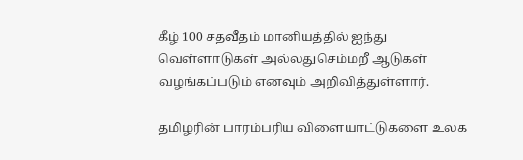கீழ் 100 சதவீதம் மானியத்தில் ஐந்து வெள்ளாடுகள் அல்லதுசெம்மறீ ஆடுகள் வழங்கப்படும் எனவும் அறிவித்துள்ளார்.

தமிழரின் பாரம்பரிய விளையாட்டுகளை உலக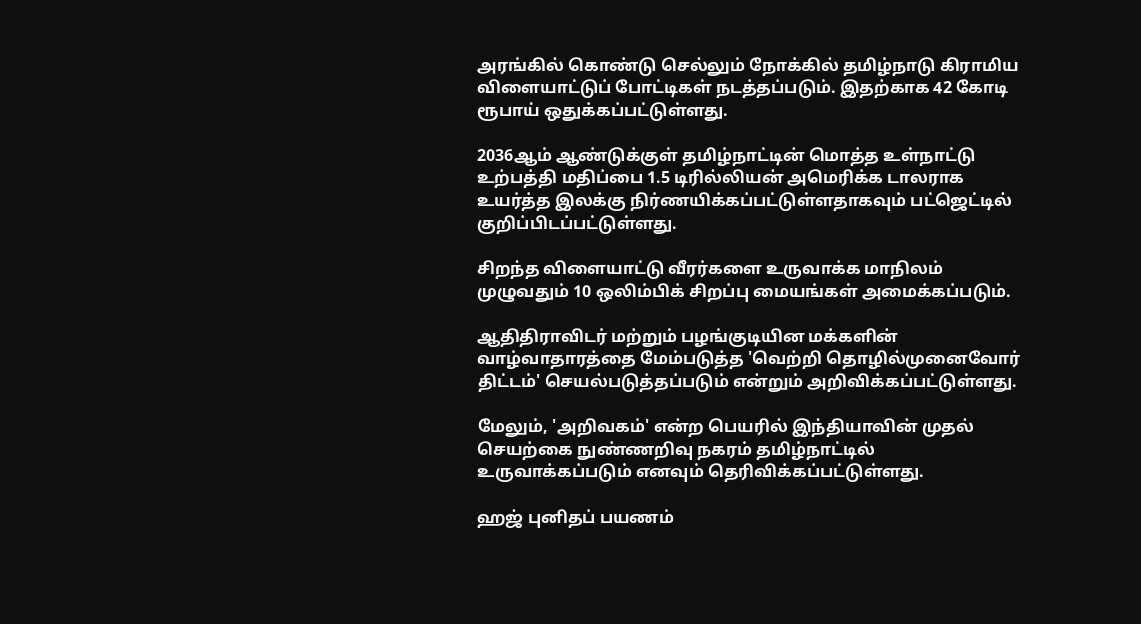அரங்கில் கொண்டு செல்லும் நோக்கில் தமிழ்நாடு கிராமிய விளையாட்டுப் போட்டிகள் நடத்தப்படும். இதற்காக 42 கோடி ரூபாய் ஒதுக்கப்பட்டுள்ளது.

2036ஆம் ஆண்டுக்குள் தமிழ்நாட்டின் மொத்த உள்நாட்டு உற்பத்தி மதிப்பை 1.5 டிரில்லியன் அமெரிக்க டாலராக உயர்த்த இலக்கு நிர்ணயிக்கப்பட்டுள்ளதாகவும் பட்ஜெட்டில் குறிப்பிடப்பட்டுள்ளது.

சிறந்த விளையாட்டு வீரர்களை உருவாக்க மாநிலம் முழுவதும் 10 ஒலிம்பிக் சிறப்பு மையங்கள் அமைக்கப்படும்.

ஆதிதிராவிடர் மற்றும் பழங்குடியின மக்களின் வாழ்வாதாரத்தை மேம்படுத்த 'வெற்றி தொழில்முனைவோர் திட்டம்' செயல்படுத்தப்படும் என்றும் அறிவிக்கப்பட்டுள்ளது.

மேலும், 'அறிவகம்' என்ற பெயரில் இந்தியாவின் முதல் செயற்கை நுண்ணறிவு நகரம் தமிழ்நாட்டில் உருவாக்கப்படும் எனவும் தெரிவிக்கப்பட்டுள்ளது.

ஹஜ் புனிதப் பயணம்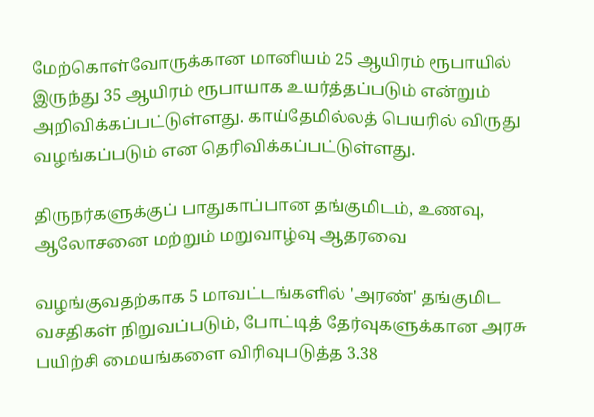மேற்கொள்வோருக்கான மானியம் 25 ஆயிரம் ரூபாயில் இருந்து 35 ஆயிரம் ரூபாயாக உயர்த்தப்படும் என்றும் அறிவிக்கப்பட்டுள்ளது. காய்தேமில்லத் பெயரில் விருது வழங்கப்படும் என தெரிவிக்கப்பட்டுள்ளது.

திருநர்களுக்குப் பாதுகாப்பான தங்குமிடம், உணவு, ஆலோசனை மற்றும் மறுவாழ்வு ஆதரவை

வழங்குவதற்காக 5 மாவட்டங்களில் 'அரண்' தங்குமிட வசதிகள் நிறுவப்படும், போட்டித் தேர்வுகளுக்கான அரசு பயிற்சி மையங்களை விரிவுபடுத்த 3.38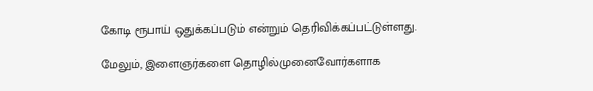கோடி ரூபாய் ஒதுக்கப்படும் என்றும் தெரிவிக்கப்பட்டுள்ளது.

மேலும், இளைஞர்களை தொழில்முனைவோர்களாக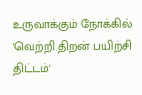உருவாக்கும் நோக்கில் 'வெற்றி திறன் பயிற்சி திட்டம்'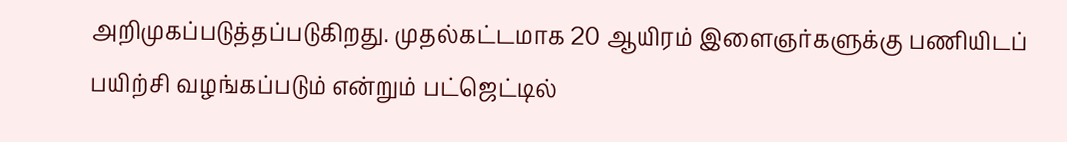அறிமுகப்படுத்தப்படுகிறது. முதல்கட்டமாக 20 ஆயிரம் இளைஞர்களுக்கு பணியிடப் பயிற்சி வழங்கப்படும் என்றும் பட்ஜெட்டில்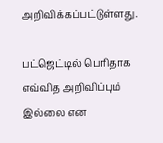அறிவிக்கப்பட்டுள்ளது.

பட்ஜெட்டில் பெரிதாக எவ்வித அறிவிப்பும் இல்லை என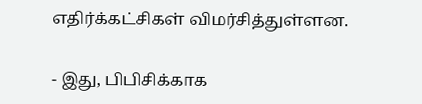எதிர்க்கட்சிகள் விமர்சித்துள்ளன.

- இது, பிபிசிக்காக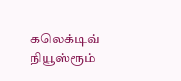கலெக்டிவ் நியூஸ்ரூம்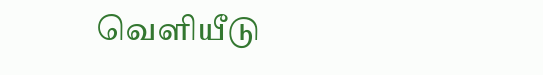வெளியீடு